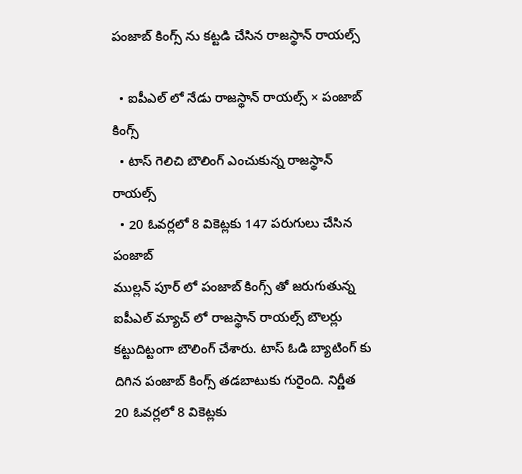పంజాబ్ కింగ్స్ ను కట్టడి చేసిన రాజస్థాన్ రాయల్స్

  • ఐపీఎల్ లో నేడు రాజస్థాన్ రాయల్స్ × పంజాబ్ కింగ్స్
  • టాస్ గెలిచి బౌలింగ్ ఎంచుకున్న రాజస్థాన్ రాయల్స్
  • 20 ఓవర్లలో 8 వికెట్లకు 147 పరుగులు చేసిన పంజాబ్
ముల్లన్ పూర్ లో పంజాబ్ కింగ్స్ తో జరుగుతున్న ఐపీఎల్ మ్యాచ్ లో రాజస్థాన్ రాయల్స్ బౌలర్లు కట్టుదిట్టంగా బౌలింగ్ చేశారు. టాస్ ఓడి బ్యాటింగ్ కు దిగిన పంజాబ్ కింగ్స్ తడబాటుకు గురైంది. నిర్ణీత 20 ఓవర్లలో 8 వికెట్లకు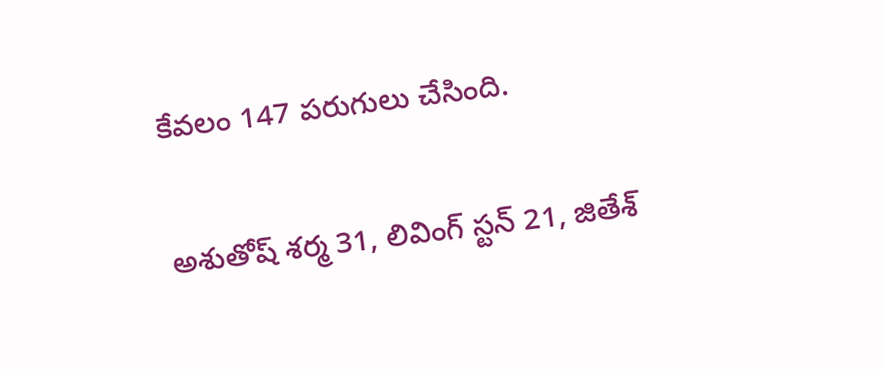కేవలం 147 పరుగులు చేసింది.

అశుతోష్ శర్మ 31, లివింగ్ స్టన్ 21, జితేశ్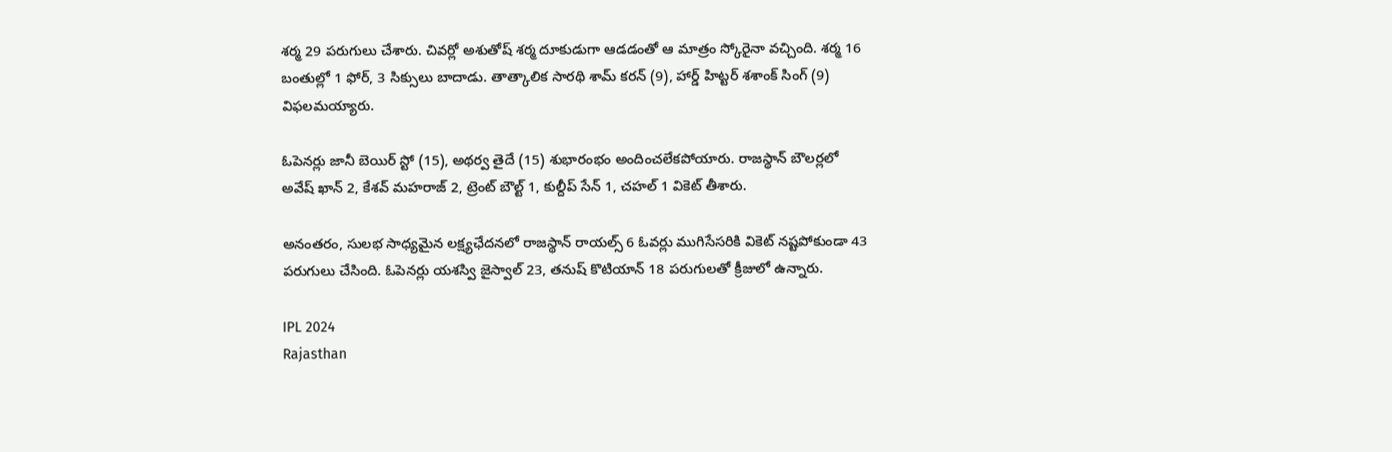శర్మ 29 పరుగులు చేశారు. చివర్లో అశుతోష్ శర్మ దూకుడుగా ఆడడంతో ఆ మాత్రం స్కోరైనా వచ్చింది. శర్మ 16 బంతుల్లో 1 ఫోర్, 3 సిక్సులు బాదాడు. తాత్కాలిక సారథి శామ్ కరన్ (9), హార్డ్ హిట్టర్ శశాంక్ సింగ్ (9) విఫలమయ్యారు.

ఓపెనర్లు జానీ బెయిర్ స్టో (15), అథర్వ తైదే (15) శుభారంభం అందించలేకపోయారు. రాజస్థాన్ బౌలర్లలో అవేష్ ఖాన్ 2, కేశవ్ మహరాజ్ 2, ట్రెంట్ బౌల్ట్ 1, కుల్దీప్ సేన్ 1, చహల్ 1 వికెట్ తీశారు.

అనంతరం, సులభ సాధ్యమైన లక్ష్యఛేదనలో రాజస్థాన్ రాయల్స్ 6 ఓవర్లు ముగిసేసరికి వికెట్ నష్టపోకుండా 43 పరుగులు చేసింది. ఓపెనర్లు యశస్వి జైస్వాల్ 23, తనుష్ కొటియాన్ 18 పరుగులతో క్రీజులో ఉన్నారు.

IPL 2024
Rajasthan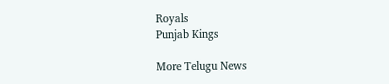Royals
Punjab Kings

More Telugu News